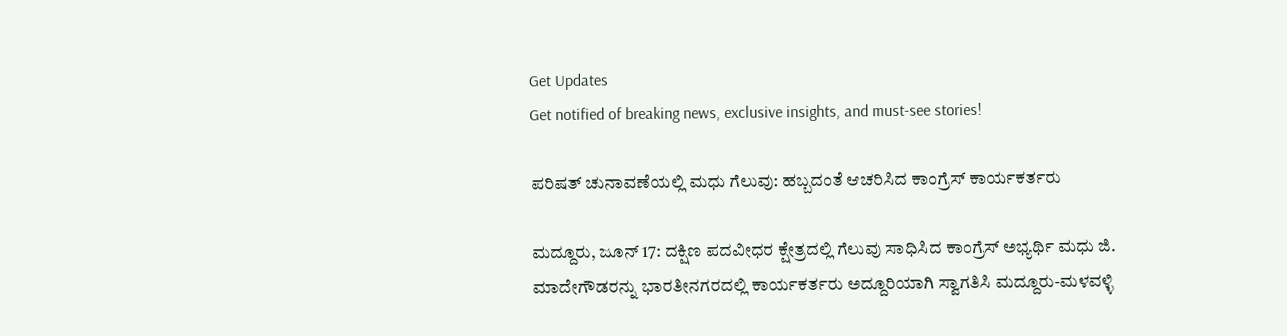Get Updates
Get notified of breaking news, exclusive insights, and must-see stories!

ಪರಿಷತ್‌ ಚುನಾವಣೆಯಲ್ಲಿ ಮಧು ಗೆಲುವು: ಹಬ್ಬದಂತೆ ಆಚರಿಸಿದ ಕಾಂಗ್ರೆಸ್‌ ಕಾರ್ಯಕರ್ತರು

ಮದ್ದೂರು, ಜೂನ್ 17: ದಕ್ಷಿಣ ಪದವೀಧರ ಕ್ಷೇತ್ರದಲ್ಲಿ ಗೆಲುವು ಸಾಧಿಸಿದ ಕಾಂಗ್ರೆಸ್ ಅಭ್ಯರ್ಥಿ ಮಧು ಜಿ. ಮಾದೇಗೌಡರನ್ನು ಭಾರತೀನಗರದಲ್ಲಿ ಕಾರ್ಯಕರ್ತರು ಅದ್ದೂರಿಯಾಗಿ ಸ್ವಾಗತಿಸಿ ಮದ್ದೂರು-ಮಳವಳ್ಳಿ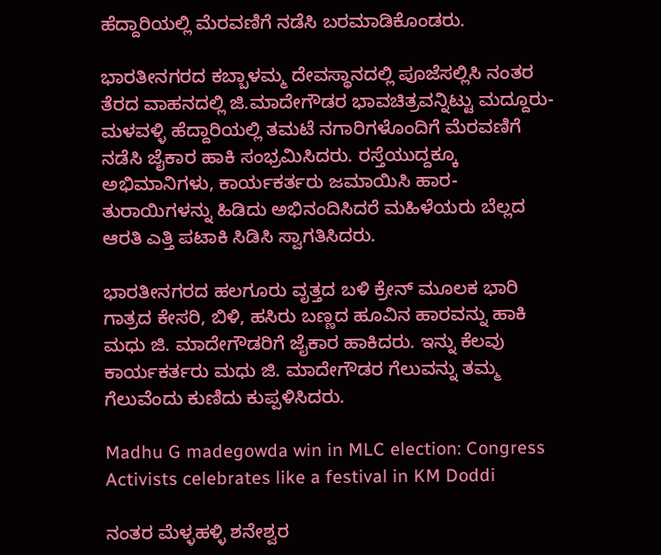ಹೆದ್ದಾರಿಯಲ್ಲಿ ಮೆರವಣಿಗೆ ನಡೆಸಿ ಬರಮಾಡಿಕೊಂಡರು.

ಭಾರತೀನಗರದ ಕಬ್ಬಾಳಮ್ಮ ದೇವಸ್ಥಾನದಲ್ಲಿ ಪೂಜೆಸಲ್ಲಿಸಿ ನಂತರ ತೆರದ ವಾಹನದಲ್ಲಿ ಜಿ.ಮಾದೇಗೌಡರ ಭಾವಚಿತ್ರವನ್ನಿಟ್ಟು ಮದ್ದೂರು-ಮಳವಳ್ಳಿ ಹೆದ್ದಾರಿಯಲ್ಲಿ ತಮಟೆ ನಗಾರಿಗಳೊಂದಿಗೆ ಮೆರವಣಿಗೆ ನಡೆಸಿ ಜೈಕಾರ ಹಾಕಿ ಸಂಭ್ರಮಿಸಿದರು. ರಸ್ತೆಯುದ್ದಕ್ಕೂ ಅಭಿಮಾನಿಗಳು, ಕಾರ್ಯಕರ್ತರು ಜಮಾಯಿಸಿ ಹಾರ-ತುರಾಯಿಗಳನ್ನು ಹಿಡಿದು ಅಭಿನಂದಿಸಿದರೆ ಮಹಿಳೆಯರು ಬೆಲ್ಲದ ಆರತಿ ಎತ್ತಿ ಪಟಾಕಿ ಸಿಡಿಸಿ ಸ್ವಾಗತಿಸಿದರು.

ಭಾರತೀನಗರದ ಹಲಗೂರು ವೃತ್ತದ ಬಳಿ ಕ್ರೇನ್ ಮೂಲಕ ಭಾರಿ ಗಾತ್ರದ ಕೇಸರಿ, ಬಿಳಿ, ಹಸಿರು ಬಣ್ಣದ ಹೂವಿನ ಹಾರವನ್ನು ಹಾಕಿ ಮಧು ಜಿ. ಮಾದೇಗೌಡರಿಗೆ ಜೈಕಾರ ಹಾಕಿದರು. ಇನ್ನು ಕೆಲವು ಕಾರ್ಯಕರ್ತರು ಮಧು ಜಿ. ಮಾದೇಗೌಡರ ಗೆಲುವನ್ನು ತಮ್ಮ ಗೆಲುವೆಂದು ಕುಣಿದು ಕುಪ್ಪಳಿಸಿದರು.

Madhu G madegowda win in MLC election: Congress Activists celebrates like a festival in KM Doddi

ನಂತರ ಮೆಳ್ಳಹಳ್ಳಿ ಶನೇಶ್ವರ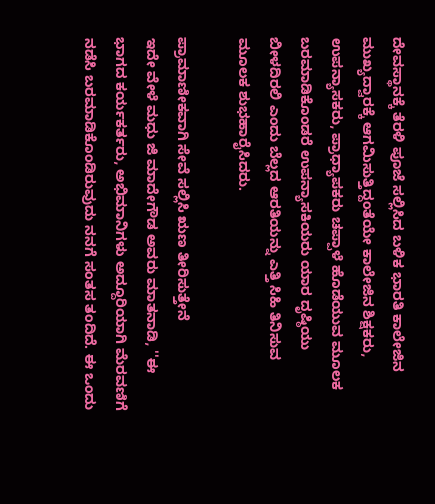ದೇವಸ್ಥಾನಕ್ಕೆ ತೆರಳಿ ಪೂಜೆ ಸಲ್ಲಿಸಿದ ಬಳಿಕ ಭಾರತಿ ಕಾಲೇಜಿನ ಮುಖ್ಯದ್ವಾರಕ್ಕೆ ಆಗಮಿಸುತ್ತಿದ್ದಂತೆಯೇ ಕಾಲೇಜಿನ ಶಿಕ್ಷಕರು, ಉಪನ್ಯಾಸಕರು, ಪ್ರಾಧ್ಯಾಪಕರು ಚಪ್ಪಾಳೆ ಹೊಡೆಯುವ ಮೂಲಕ ಬರಮಾಡಿಕೊಂಡರೆ ಉಪನ್ಯಾಸಕಿಯರು ಯಾರ ದೃಷ್ಠಿಯು ಬೀಳದಿರಲಿ ಎಂದು ಬೆಲ್ಲದ ಆರತಿಯನ್ನು ಎತ್ತಿ ಸಿಹಿ ತಿನಿಸುವ ಮೂಲಕ ಶುಭಹಾರೈಸಿದರು.

ಪ್ರಾಮಾಣೀಕವಾಗಿ ಸೇವೆ ಸಲ್ಲಿಸಿ ಋಣ ತೀರಿಸುತ್ತೇನೆ
ಇದೇ ವೇಳೆ ಮಧು ಜಿ ಮಾದೇಗೌಡ ಅವರು ಮಾತನಾಡಿ, ''ಈ ಭಾಗದ ಕರ್ಯಕರ್ತರು, ಅಭಿಮಾನಿಗಳು ಅದ್ದೂರಿಯಾಗಿ ಮೆರವಣಿಗೆ ನಡೆಸಿ ಬರಮಾಡಿಕೊಂಡಿರುವುದು ನನಗೆ ಸಂತಸ ತಂದಿದೆ. ಈ ಒಂದು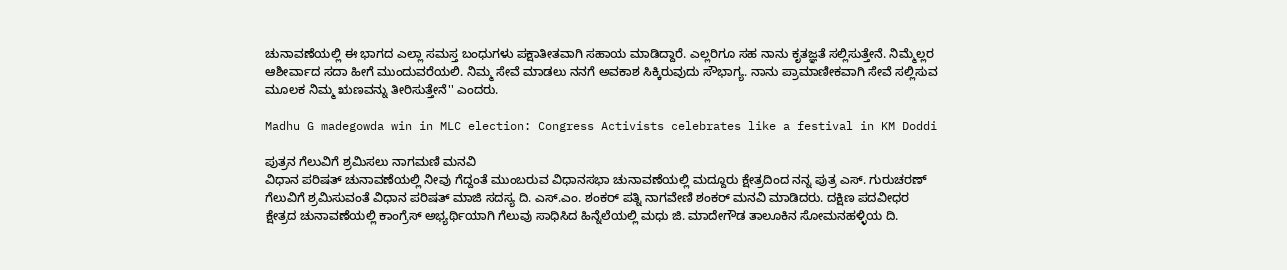ಚುನಾವಣೆಯಲ್ಲಿ ಈ ಭಾಗದ ಎಲ್ಲಾ ಸಮಸ್ತ ಬಂಧುಗಳು ಪಕ್ಷಾತೀತವಾಗಿ ಸಹಾಯ ಮಾಡಿದ್ದಾರೆ. ಎಲ್ಲರಿಗೂ ಸಹ ನಾನು ಕೃತಜ್ಞತೆ ಸಲ್ಲಿಸುತ್ತೇನೆ. ನಿಮ್ಮೆಲ್ಲರ ಆಶೀರ್ವಾದ ಸದಾ ಹೀಗೆ ಮುಂದುವರೆಯಲಿ. ನಿಮ್ಮ ಸೇವೆ ಮಾಡಲು ನನಗೆ ಅವಕಾಶ ಸಿಕ್ಕಿರುವುದು ಸೌಭಾಗ್ಯ. ನಾನು ಪ್ರಾಮಾಣೀಕವಾಗಿ ಸೇವೆ ಸಲ್ಲಿಸುವ ಮೂಲಕ ನಿಮ್ಮ ಋಣವನ್ನು ತೀರಿಸುತ್ತೇನೆ'' ಎಂದರು.

Madhu G madegowda win in MLC election: Congress Activists celebrates like a festival in KM Doddi

ಪುತ್ರನ ಗೆಲುವಿಗೆ ಶ್ರಮಿಸಲು ನಾಗಮಣಿ ಮನವಿ
ವಿಧಾನ ಪರಿಷತ್‌ ಚುನಾವಣೆಯಲ್ಲಿ ನೀವು ಗೆದ್ದಂತೆ ಮುಂಬರುವ ವಿಧಾನಸಭಾ ಚುನಾವಣೆಯಲ್ಲಿ ಮದ್ದೂರು ಕ್ಷೇತ್ರದಿಂದ ನನ್ನ ಪುತ್ರ ಎಸ್. ಗುರುಚರಣ್ ಗೆಲುವಿಗೆ ಶ್ರಮಿಸುವಂತೆ ವಿಧಾನ ಪರಿಷತ್ ಮಾಜಿ ಸದಸ್ಯ ದಿ. ಎಸ್.ಎಂ. ಶಂಕರ್ ಪತ್ನಿ ನಾಗವೇಣಿ ಶಂಕರ್ ಮನವಿ ಮಾಡಿದರು. ದಕ್ಷಿಣ ಪದವೀಧರ ಕ್ಷೇತ್ರದ ಚುನಾವಣೆಯಲ್ಲಿ ಕಾಂಗ್ರೆಸ್ ಅಭ್ಯರ್ಥಿಯಾಗಿ ಗೆಲುವು ಸಾಧಿಸಿದ ಹಿನ್ನೆಲೆಯಲ್ಲಿ ಮಧು ಜಿ. ಮಾದೇಗೌಡ ತಾಲೂಕಿನ ಸೋಮನಹಳ್ಳಿಯ ದಿ.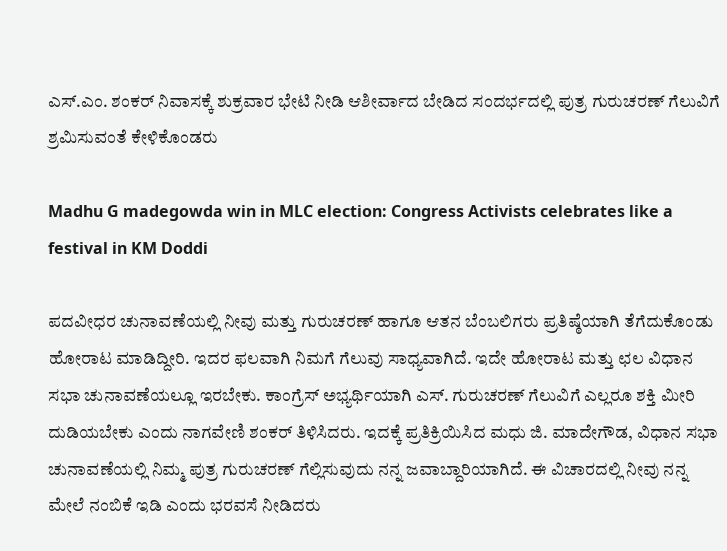ಎಸ್.ಎಂ. ಶಂಕರ್ ನಿವಾಸಕ್ಕೆ ಶುಕ್ರವಾರ ಭೇಟಿ ನೀಡಿ ಆಶೀರ್ವಾದ ಬೇಡಿದ ಸಂದರ್ಭದಲ್ಲಿ ಪುತ್ರ ಗುರುಚರಣ್ ಗೆಲುವಿಗೆ ಶ್ರಮಿಸುವಂತೆ ಕೇಳಿಕೊಂಡರು

Madhu G madegowda win in MLC election: Congress Activists celebrates like a festival in KM Doddi

ಪದವೀಧರ ಚುನಾವಣೆಯಲ್ಲಿ ನೀವು ಮತ್ತು ಗುರುಚರಣ್ ಹಾಗೂ ಆತನ ಬೆಂಬಲಿಗರು ಪ್ರತಿಷ್ಠೆಯಾಗಿ ತೆಗೆದುಕೊಂಡು ಹೋರಾಟ ಮಾಡಿದ್ದೀರಿ. ಇದರ ಫಲವಾಗಿ ನಿಮಗೆ ಗೆಲುವು ಸಾಧ್ಯವಾಗಿದೆ. ಇದೇ ಹೋರಾಟ ಮತ್ತು ಛಲ ವಿಧಾನ ಸಭಾ ಚುನಾವಣೆಯಲ್ಲೂ ಇರಬೇಕು. ಕಾಂಗ್ರೆಸ್ ಅಭ್ಯರ್ಥಿಯಾಗಿ ಎಸ್. ಗುರುಚರಣ್ ಗೆಲುವಿಗೆ ಎಲ್ಲರೂ ಶಕ್ತಿ ಮೀರಿ ದುಡಿಯಬೇಕು ಎಂದು ನಾಗವೇಣಿ ಶಂಕರ್ ತಿಳಿಸಿದರು. ಇದಕ್ಕೆ ಪ್ರತಿಕ್ರಿಯಿಸಿದ ಮಧು ಜಿ. ಮಾದೇಗೌಡ, ವಿಧಾನ ಸಭಾ ಚುನಾವಣೆಯಲ್ಲಿ ನಿಮ್ಮ ಪುತ್ರ ಗುರುಚರಣ್ ಗೆಲ್ಲಿಸುವುದು ನನ್ನ ಜವಾಬ್ದಾರಿಯಾಗಿದೆ. ಈ ವಿಚಾರದಲ್ಲಿ ನೀವು ನನ್ನ ಮೇಲೆ ನಂಬಿಕೆ ಇಡಿ ಎಂದು ಭರವಸೆ ನೀಡಿದರು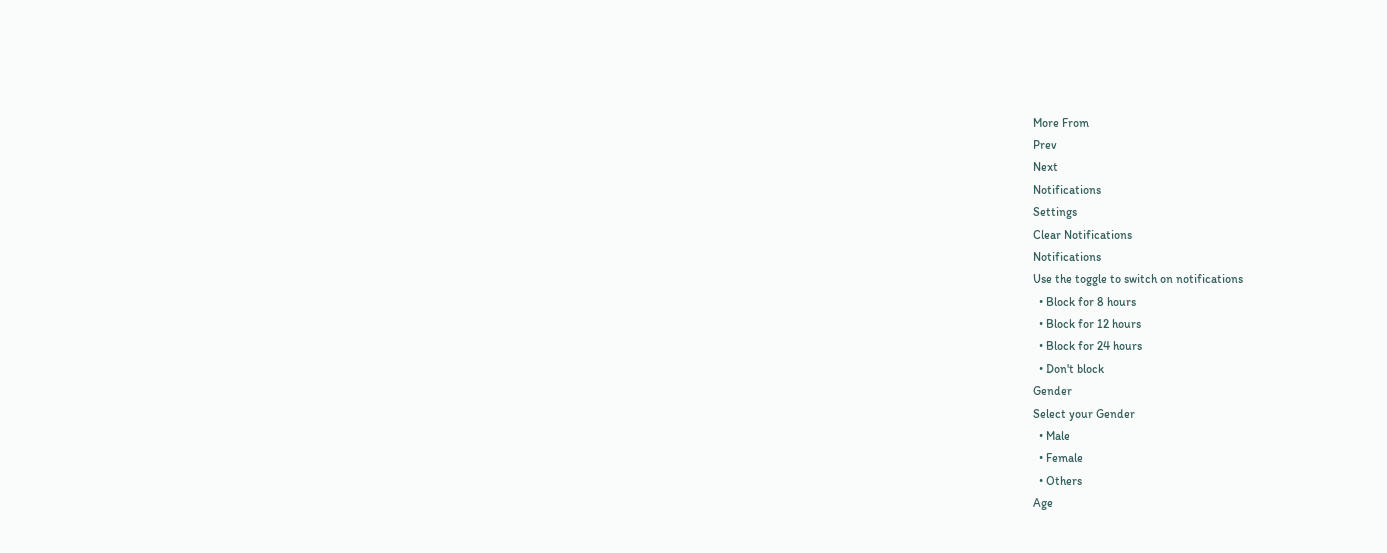More From
Prev
Next
Notifications
Settings
Clear Notifications
Notifications
Use the toggle to switch on notifications
  • Block for 8 hours
  • Block for 12 hours
  • Block for 24 hours
  • Don't block
Gender
Select your Gender
  • Male
  • Female
  • Others
Age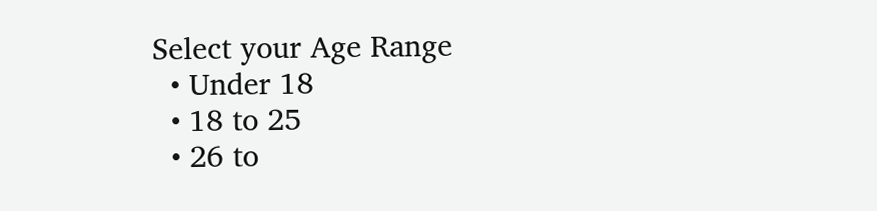Select your Age Range
  • Under 18
  • 18 to 25
  • 26 to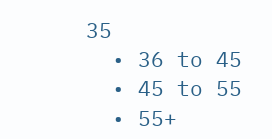35
  • 36 to 45
  • 45 to 55
  • 55+